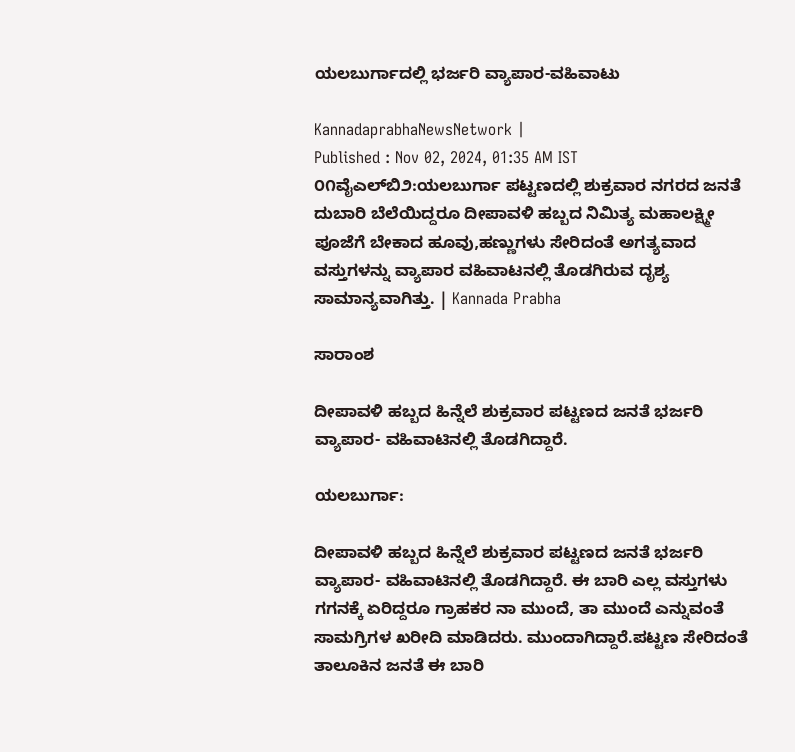ಯಲಬುರ್ಗಾದಲ್ಲಿ ಭರ್ಜರಿ ವ್ಯಾಪಾರ-ವಹಿವಾಟು

KannadaprabhaNewsNetwork |
Published : Nov 02, 2024, 01:35 AM IST
೦೧ವೈಎಲ್‌ಬಿ೨:ಯಲಬುರ್ಗಾ ಪಟ್ಟಣದಲ್ಲಿ ಶುಕ್ರವಾರ ನಗರದ ಜನತೆ ದುಬಾರಿ ಬೆಲೆಯಿದ್ದರೂ ದೀಪಾವಳಿ ಹಬ್ಬದ ನಿಮಿತ್ಯ ಮಹಾಲಕ್ಷ್ಮೀ ಪೂಜೆಗೆ ಬೇಕಾದ ಹೂವು,ಹಣ್ಣುಗಳು ಸೇರಿದಂತೆ ಅಗತ್ಯವಾದ ವಸ್ತುಗಳನ್ನು ವ್ಯಾಪಾರ ವಹಿವಾಟನಲ್ಲಿ ತೊಡಗಿರುವ ದೃಶ್ಯ ಸಾಮಾನ್ಯವಾಗಿತ್ತು. | Kannada Prabha

ಸಾರಾಂಶ

ದೀಪಾವಳಿ ಹಬ್ಬದ ಹಿನ್ನೆಲೆ ಶುಕ್ರವಾರ ಪಟ್ಟಣದ ಜನತೆ ಭರ್ಜರಿ ವ್ಯಾಪಾರ- ವಹಿವಾಟಿನಲ್ಲಿ ತೊಡಗಿದ್ದಾರೆ.

ಯಲಬುರ್ಗಾ:

ದೀಪಾವಳಿ ಹಬ್ಬದ ಹಿನ್ನೆಲೆ ಶುಕ್ರವಾರ ಪಟ್ಟಣದ ಜನತೆ ಭರ್ಜರಿ ವ್ಯಾಪಾರ- ವಹಿವಾಟಿನಲ್ಲಿ ತೊಡಗಿದ್ದಾರೆ. ಈ ಬಾರಿ ಎಲ್ಲ ವಸ್ತುಗಳು ಗಗನಕ್ಕೆ ಏರಿದ್ದರೂ ಗ್ರಾಹಕರ ನಾ ಮುಂದೆ, ತಾ ಮುಂದೆ ಎನ್ನುವಂತೆ ಸಾಮಗ್ರಿಗಳ ಖರೀದಿ ಮಾಡಿದರು. ಮುಂದಾಗಿದ್ದಾರೆ.ಪಟ್ಟಣ ಸೇರಿದಂತೆ ತಾಲೂಕಿನ ಜನತೆ ಈ ಬಾರಿ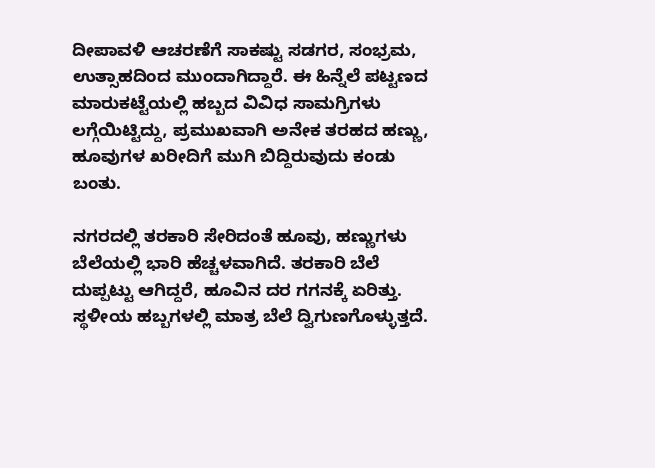ದೀಪಾವಳಿ ಆಚರಣೆಗೆ ಸಾಕಷ್ಟು ಸಡಗರ, ಸಂಭ್ರಮ, ಉತ್ಸಾಹದಿಂದ ಮುಂದಾಗಿದ್ದಾರೆ. ಈ ಹಿನ್ನೆಲೆ ಪಟ್ಟಣದ ಮಾರುಕಟ್ಟೆಯಲ್ಲಿ ಹಬ್ಬದ ವಿವಿಧ ಸಾಮಗ್ರಿಗಳು ಲಗ್ಗೆಯಿಟ್ಟಿದ್ದು, ಪ್ರಮುಖವಾಗಿ ಅನೇಕ ತರಹದ ಹಣ್ಣು, ಹೂವುಗಳ ಖರೀದಿಗೆ ಮುಗಿ ಬಿದ್ದಿರುವುದು ಕಂಡು ಬಂತು.

ನಗರದಲ್ಲಿ ತರಕಾರಿ ಸೇರಿದಂತೆ ಹೂವು, ಹಣ್ಣುಗಳು ಬೆಲೆಯಲ್ಲಿ ಭಾರಿ ಹೆಚ್ಚಳವಾಗಿದೆ. ತರಕಾರಿ ಬೆಲೆ ದುಪ್ಪಟ್ಟು ಆಗಿದ್ದರೆ, ಹೂವಿನ ದರ ಗಗನಕ್ಕೆ ಏರಿತ್ತು. ಸ್ಥಳೀಯ ಹಬ್ಬಗಳಲ್ಲಿ ಮಾತ್ರ ಬೆಲೆ ದ್ವಿಗುಣಗೊಳ್ಳುತ್ತದೆ.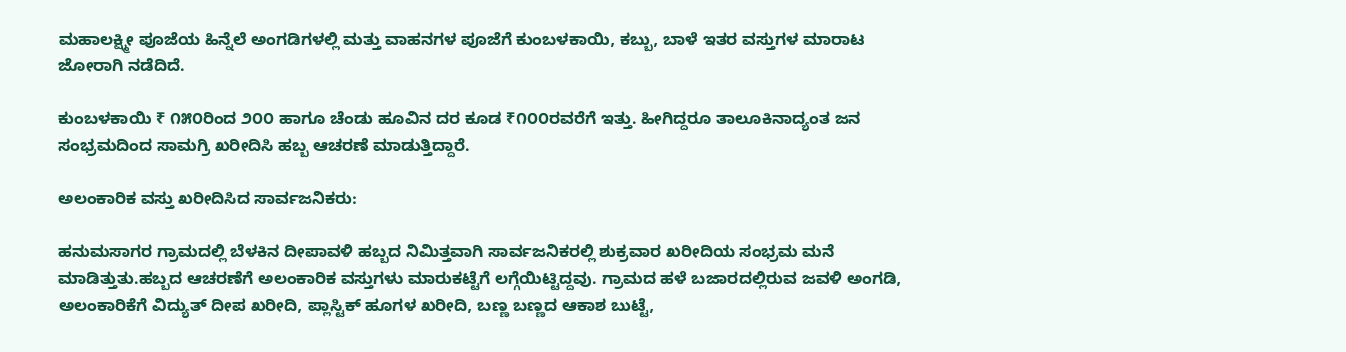ಮಹಾಲಕ್ಷ್ಮೀ ಪೂಜೆಯ ಹಿನ್ನೆಲೆ ಅಂಗಡಿಗಳಲ್ಲಿ ಮತ್ತು ವಾಹನಗಳ ಪೂಜೆಗೆ ಕುಂಬಳಕಾಯಿ, ಕಬ್ಬು, ಬಾಳೆ ಇತರ ವಸ್ತುಗಳ ಮಾರಾಟ ಜೋರಾಗಿ ನಡೆದಿದೆ.

ಕುಂಬಳಕಾಯಿ ₹ ೧೫೦ರಿಂದ ೨೦೦ ಹಾಗೂ ಚೆಂಡು ಹೂವಿನ ದರ ಕೂಡ ₹೧೦೦ರವರೆಗೆ ಇತ್ತು. ಹೀಗಿದ್ದರೂ ತಾಲೂಕಿನಾದ್ಯಂತ ಜನ ಸಂಭ್ರಮದಿಂದ ಸಾಮಗ್ರಿ ಖರೀದಿಸಿ ಹಬ್ಬ ಆಚರಣೆ ಮಾಡುತ್ತಿದ್ದಾರೆ.

ಅಲಂಕಾರಿಕ ವಸ್ತು ಖರೀದಿಸಿದ ಸಾರ್ವಜನಿಕರು:

ಹನುಮಸಾಗರ ಗ್ರಾಮದಲ್ಲಿ ಬೆಳಕಿನ ದೀಪಾವಳಿ ಹಬ್ಬದ ನಿಮಿತ್ತವಾಗಿ ಸಾರ್ವಜನಿಕರಲ್ಲಿ ಶುಕ್ರವಾರ ಖರೀದಿಯ ಸಂಭ್ರಮ ಮನೆ ಮಾಡಿತ್ತುತು.ಹಬ್ಬದ ಆಚರಣೆಗೆ ಅಲಂಕಾರಿಕ ವಸ್ತುಗಳು ಮಾರುಕಟ್ಟೆಗೆ ಲಗ್ಗೆಯಿಟ್ಟಿದ್ದವು. ಗ್ರಾಮದ ಹಳೆ ಬಜಾರದಲ್ಲಿರುವ ಜವಳಿ ಅಂಗಡಿ, ಅಲಂಕಾರಿಕೆಗೆ ವಿದ್ಯುತ್ ದೀಪ ಖರೀದಿ, ಪ್ಲಾಸ್ಟಿಕ್ ಹೂಗಳ ಖರೀದಿ, ಬಣ್ಣ ಬಣ್ಣದ ಆಕಾಶ ಬುಟ್ಟೆ,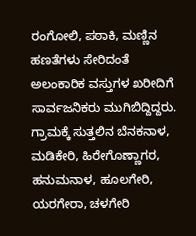ರಂಗೋಲಿ, ಪಠಾಕಿ, ಮಣ್ಣಿನ ಹಣತೆಗಳು ಸೇರಿದಂತೆ ಅಲಂಕಾರಿಕ ವಸ್ತುಗಳ ಖರೀದಿಗೆ ಸಾರ್ವಜನಿಕರು ಮುಗಿಬಿದ್ದಿದ್ದರು. ಗ್ರಾಮಕ್ಕೆ ಸುತ್ತಲಿನ ಬೆನಕನಾಳ, ಮಡಿಕೇರಿ, ಹಿರೇಗೊಣ್ಣಾಗರ, ಹನುಮನಾಳ, ಹೂಲಗೇರಿ, ಯರಗೇರಾ, ಚಳಗೇರಿ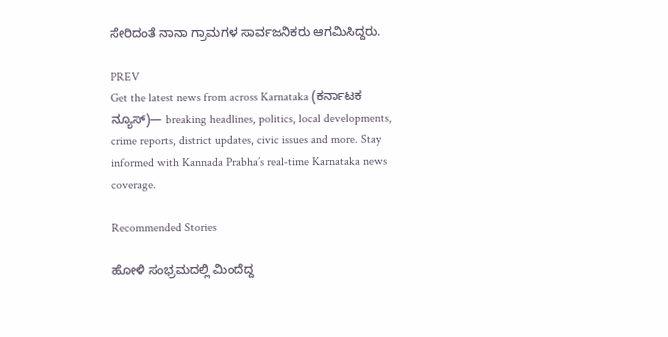ಸೇರಿದಂತೆ ನಾನಾ ಗ್ರಾಮಗಳ ಸಾರ್ವಜನಿಕರು ಆಗಮಿಸಿದ್ದರು.

PREV
Get the latest news from across Karnataka (ಕರ್ನಾಟಕ ನ್ಯೂಸ್)— breaking headlines, politics, local developments, crime reports, district updates, civic issues and more. Stay informed with Kannada Prabha’s real‑time Karnataka news coverage.

Recommended Stories

ಹೋಳಿ ಸಂಭ್ರಮದಲ್ಲಿ ಮಿಂದೆದ್ದ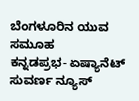ಬೆಂಗಳೂರಿನ ಯುವ ಸಮೂಹ
ಕನ್ನಡಪ್ರಭ- ಏಷ್ಯಾನೆಟ್‌ ಸುವರ್ಣ ನ್ಯೂಸ್‌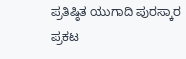ಪ್ರತಿಷ್ಠಿತ ಯುಗಾದಿ ಪುರಸ್ಕಾರ ಪ್ರಕಟ